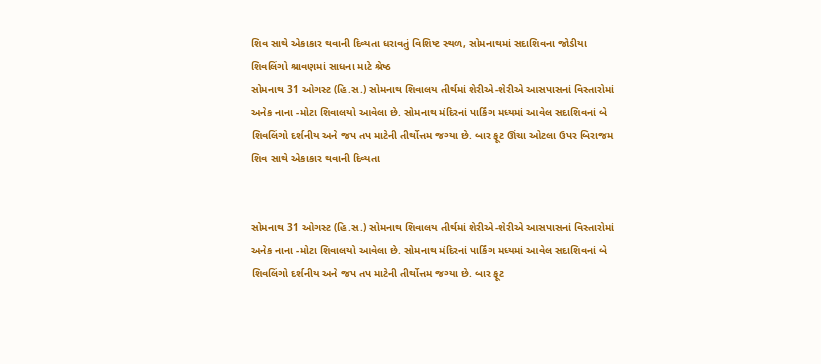શિવ સાથે એકાકાર થવાની દિવ્યતા ધરાવતું વિશિષ્ટ સ્થળ, સોમનાથમાં સદાશિવના જોડીયા શિવલિંગો શ્રાવણમાં સાધના માટે શ્રેષ્ઠ
સોમનાથ 31 ઓગસ્ટ (હિ.સ.) સોમનાથ શિવાલય તીર્થમાં શેરીએ-શેરીએ આસપાસનાં વિસ્તારોમાં અનેક નાના -મોટા શિવાલયો આવેલા છે. સોમનાથ મંદિરનાં પાર્કિંગ મધ્યમાં આવેલ સદાશિવનાં બે શિવલિંગો દર્શનીય અને જપ તપ માટેની તીર્થોત્તમ જગ્યા છે. બાર ફૂટ ઊંચા ઓટલા ઉપર બિરાજમ
શિવ સાથે એકાકાર થવાની દિવ્યતા


સોમનાથ 31 ઓગસ્ટ (હિ.સ.) સોમનાથ શિવાલય તીર્થમાં શેરીએ-શેરીએ આસપાસનાં વિસ્તારોમાં અનેક નાના -મોટા શિવાલયો આવેલા છે. સોમનાથ મંદિરનાં પાર્કિંગ મધ્યમાં આવેલ સદાશિવનાં બે શિવલિંગો દર્શનીય અને જપ તપ માટેની તીર્થોત્તમ જગ્યા છે. બાર ફૂટ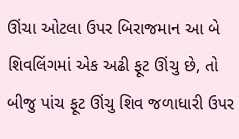ઊંચા ઓટલા ઉપર બિરાજમાન આ બે શિવલિંગમાં એક અઢી ફૂટ ઊંચુ છે, તો બીજુ પાંચ ફૂટ ઊંચુ શિવ જળાધારી ઉપર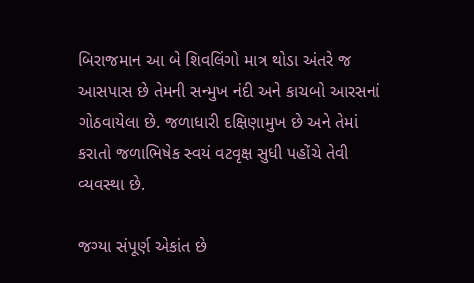બિરાજમાન આ બે શિવલિંગો માત્ર થોડા અંતરે જ આસપાસ છે તેમની સન્મુખ નંદી અને કાચબો આરસનાં ગોઠવાયેલા છે. જળાધારી દક્ષિણામુખ છે અને તેમાં કરાતો જળાભિષેક સ્વયં વટવૃક્ષ સુધી પહોંચે તેવી વ્યવસ્થા છે.

જગ્યા સંપૂર્ણ એકાંત છે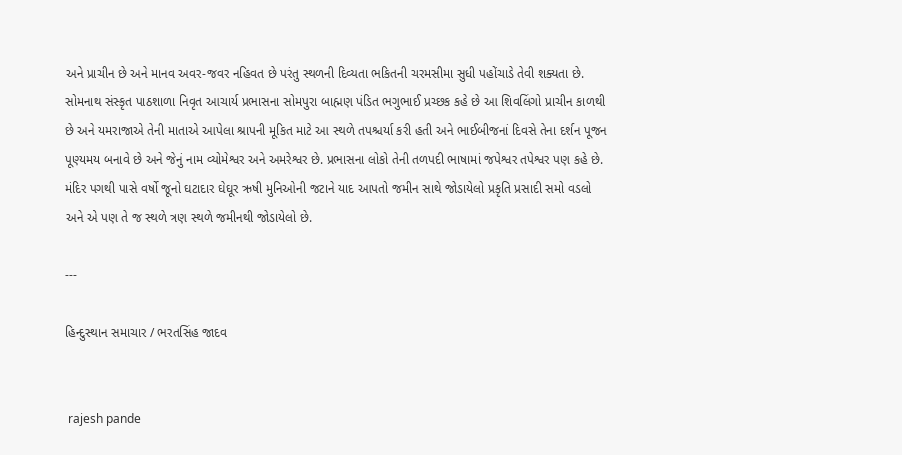અને પ્રાચીન છે અને માનવ અવર-જવર નહિવત છે પરંતુ સ્થળની દિવ્યતા ભકિતની ચરમસીમા સુધી પહોંચાડે તેવી શક્યતા છે. સોમનાથ સંસ્કૃત પાઠશાળા નિવૃત આચાર્ય પ્રભાસના સોમપુરા બાહ્મણ પંડિત ભગુભાઈ પ્રચ્છક કહે છે આ શિવલિંગો પ્રાચીન કાળથી છે અને યમરાજાએ તેની માતાએ આપેલા શ્રાપની મૂકિત માટે આ સ્થળે તપશ્ચર્યા કરી હતી અને ભાઈબીજનાં દિવસે તેના દર્શન પૂજન પૂણ્યમય બનાવે છે અને જેનું નામ વ્યોમેશ્વર અને અમરેશ્વર છે. પ્રભાસના લોકો તેની તળપદી ભાષામાં જપેશ્વર તપેશ્વર પણ કહે છે. મંદિર પગથી પાસે વર્ષો જૂનો ઘટાદાર ઘેઘૂર ઋષી મુનિઓની જટાને યાદ આપતો જમીન સાથે જોડાયેલો પ્રકૃતિ પ્રસાદી સમો વડલો અને એ પણ તે જ સ્થળે ત્રણ સ્થળે જમીનથી જોડાયેલો છે.

---

હિન્દુસ્થાન સમાચાર / ભરતસિંહ જાદવ


 rajesh pande